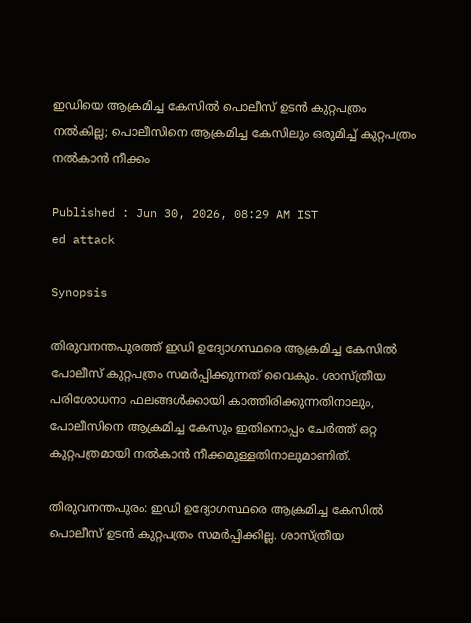ഇഡിയെ ആക്രമിച്ച കേസിൽ പൊലീസ് ഉടൻ കുറ്റപത്രം നൽകില്ല; പൊലീസിനെ ആക്രമിച്ച കേസിലും ഒരുമിച്ച് കുറ്റപത്രം നൽകാൻ നീക്കം

Published : Jun 30, 2026, 08:29 AM IST
ed attack

Synopsis

തിരുവനന്തപുരത്ത് ഇഡി ഉദ്യോഗസ്ഥരെ ആക്രമിച്ച കേസിൽ പോലീസ് കുറ്റപത്രം സമർപ്പിക്കുന്നത് വൈകും. ശാസ്ത്രീയ പരിശോധനാ ഫലങ്ങൾക്കായി കാത്തിരിക്കുന്നതിനാലും, പോലീസിനെ ആക്രമിച്ച കേസും ഇതിനൊപ്പം ചേർത്ത് ഒറ്റ കുറ്റപത്രമായി നൽകാൻ നീക്കമുള്ളതിനാലുമാണിത്.

തിരുവനന്തപുരം: ഇഡി ഉദ്യോഗസ്ഥരെ ആക്രമിച്ച കേസിൽ പൊലീസ് ഉടൻ കുറ്റപത്രം സമർപ്പിക്കില്ല. ശാസ്ത്രീയ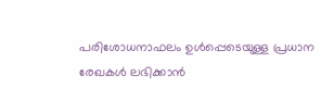പരിശോധനാഫലം ഉൾപ്പെടെയുള്ള പ്രധാന രേഖകൾ ലഭിക്കാൻ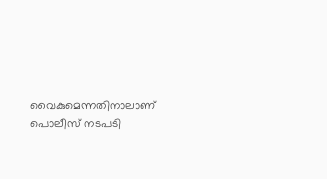വൈകുമെന്നതിനാലാണ് പൊലീസ് നടപടി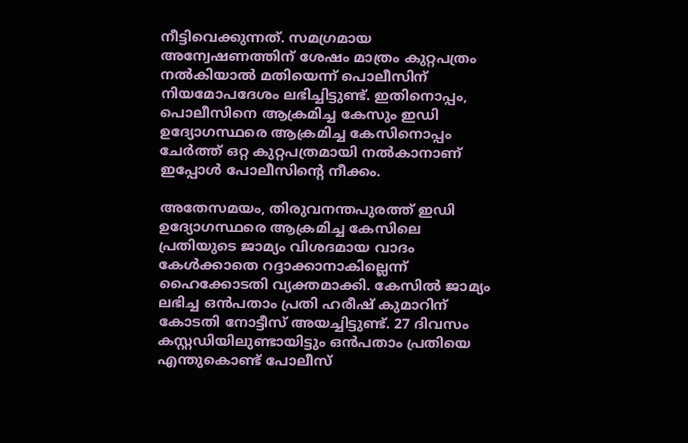നീട്ടിവെക്കുന്നത്. സമഗ്രമായ അന്വേഷണത്തിന് ശേഷം മാത്രം കുറ്റപത്രം നൽകിയാൽ മതിയെന്ന് പൊലീസിന് നിയമോപദേശം ലഭിച്ചിട്ടുണ്ട്. ഇതിനൊപ്പം, പൊലീസിനെ ആക്രമിച്ച കേസും ഇഡി ഉദ്യോഗസ്ഥരെ ആക്രമിച്ച കേസിനൊപ്പം ചേർത്ത് ഒറ്റ കുറ്റപത്രമായി നൽകാനാണ് ഇപ്പോൾ പോലീസിന്റെ നീക്കം.

അതേസമയം, തിരുവനന്തപുരത്ത് ഇഡി ഉദ്യോഗസ്ഥരെ ആക്രമിച്ച കേസിലെ പ്രതിയുടെ ജാമ്യം വിശദമായ വാദം കേൾക്കാതെ റദ്ദാക്കാനാകില്ലെന്ന് ഹൈക്കോടതി വ്യക്തമാക്കി. കേസിൽ ജാമ്യം ലഭിച്ച ഒൻപതാം പ്രതി ഹരീഷ് കുമാറിന് കോടതി നോട്ടീസ് അയച്ചിട്ടുണ്ട്. 27 ദിവസം കസ്റ്റഡിയിലുണ്ടായിട്ടും ഒൻപതാം പ്രതിയെ എന്തുകൊണ്ട് പോലീസ്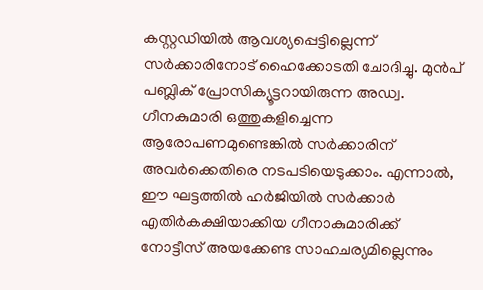കസ്റ്റഡിയിൽ ആവശ്യപ്പെട്ടില്ലെന്ന് സർക്കാരിനോട് ഹൈക്കോടതി ചോദിച്ചു. മുൻപ് പബ്ലിക് പ്രോസിക്യൂട്ടറായിരുന്ന അഡ്വ. ഗീനകുമാരി ഒത്തുകളിച്ചെന്ന ആരോപണമുണ്ടെങ്കിൽ സർക്കാരിന് അവർക്കെതിരെ നടപടിയെടുക്കാം. എന്നാൽ, ഈ ഘട്ടത്തിൽ ഹർജിയിൽ സർക്കാർ എതിർകക്ഷിയാക്കിയ ഗീനാകുമാരിക്ക് നോട്ടീസ് അയക്കേണ്ട സാഹചര്യമില്ലെന്നും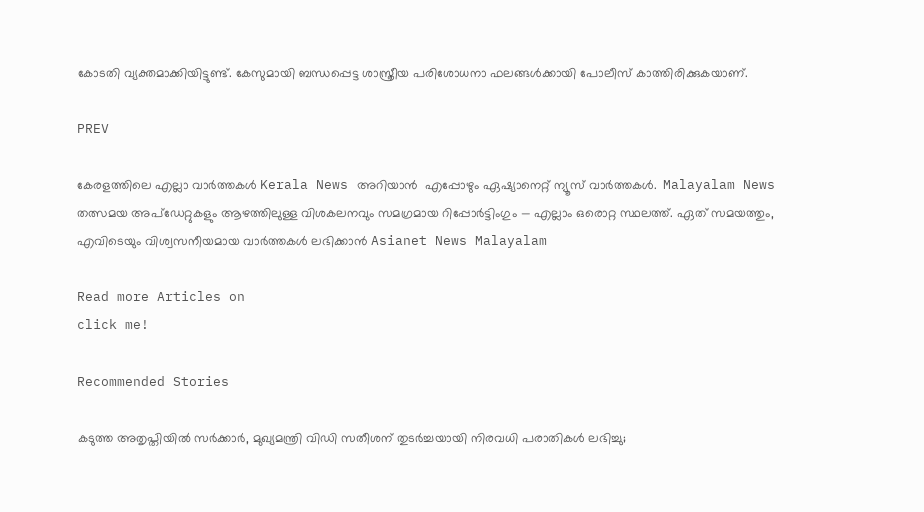കോടതി വ്യക്തമാക്കിയിട്ടുണ്ട്. കേസുമായി ബന്ധപ്പെട്ട ശാസ്ത്രീയ പരിശോധനാ ഫലങ്ങൾക്കായി പോലീസ് കാത്തിരിക്കുകയാണ്.

PREV

കേരളത്തിലെ എല്ലാ വാർത്തകൾ Kerala News അറിയാൻ  എപ്പോഴും ഏഷ്യാനെറ്റ് ന്യൂസ് വാർത്തകൾ.  Malayalam News   തത്സമയ അപ്‌ഡേറ്റുകളും ആഴത്തിലുള്ള വിശകലനവും സമഗ്രമായ റിപ്പോർട്ടിംഗും — എല്ലാം ഒരൊറ്റ സ്ഥലത്ത്. ഏത് സമയത്തും, എവിടെയും വിശ്വസനീയമായ വാർത്തകൾ ലഭിക്കാൻ Asianet News Malayalam

Read more Articles on
click me!

Recommended Stories

കടുത്ത അതൃപ്തിയിൽ സർക്കാർ, മുഖ്യമന്ത്രി വിഡി സതീശന് തുടർച്ചയായി നിരവധി പരാതികൾ ലഭിച്ചു;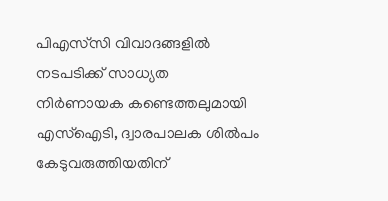പിഎസ്‌സി വിവാദങ്ങളിൽ നടപടിക്ക് സാധ്യത
നിര്‍ണായക കണ്ടെത്തലുമായി എസ്ഐടി, ദ്വാരപാലക ശിൽപം കേടുവരുത്തിയതിന്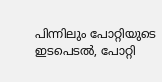പിന്നിലും പോറ്റിയുടെ ഇടപെടൽ, പോറ്റി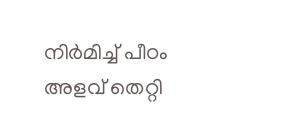നിര്‍മിച്ച് പീഠം അളവ് തെറ്റി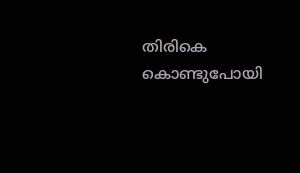തിരികെ കൊണ്ടുപോയി